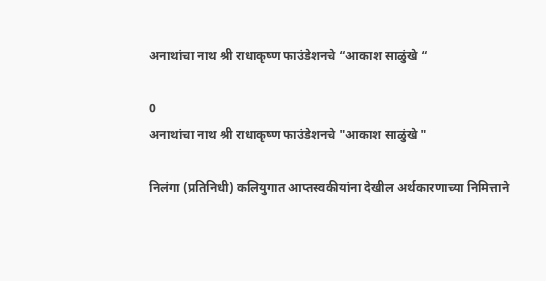अनाथांचा नाथ श्री राधाकृष्ण फाउंडेशनचे “आकाश साळुंखे “

0
अनाथांचा नाथ श्री राधाकृष्ण फाउंडेशनचे "आकाश साळुंखे "

निलंगा (प्रतिनिधी) कलियुगात आप्तस्वकीयांना देखील अर्थकारणाच्या निमित्ताने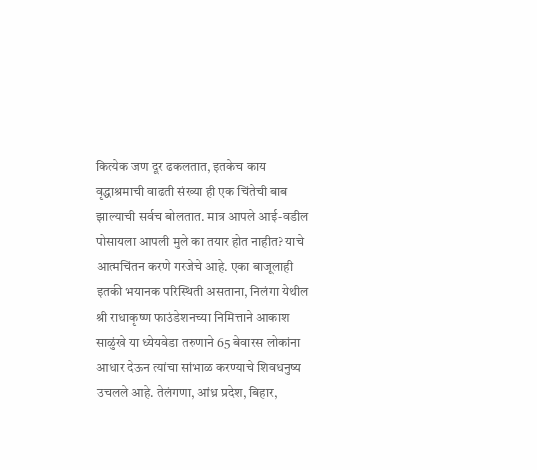कित्येक जण दूर ढकलतात, इतकेच काय वृद्धाश्रमाची वाढती संख्या ही एक चिंतेची बाब झाल्याची सर्वच बोलतात. मात्र आपले आई-वडील पोसायला आपली मुले का तयार होत नाहीत? याचे आत्मचिंतन करणे गरजेचे आहे. एका बाजूलाही इतकी भयानक परिस्थिती असताना, निलंगा येथील श्री राधाकृष्ण फाउंडेशनच्या निमित्ताने आकाश साळुंखे या ध्येयवेडा तरुणाने 65 बेवारस लोकांना आधार देऊन त्यांचा सांभाळ करण्याचे शिवधनुष्य उचलले आहे. तेलंगणा, आंध्र प्रदेश, बिहार,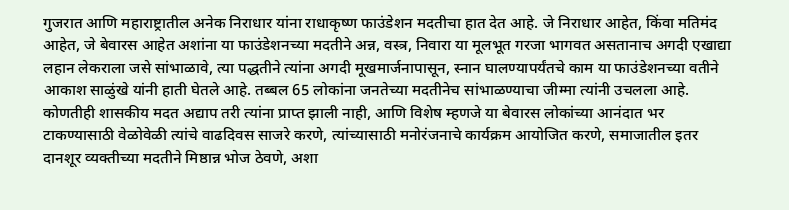गुजरात आणि महाराष्ट्रातील अनेक निराधार यांना राधाकृष्ण फाउंडेशन मदतीचा हात देत आहे. जे निराधार आहेत, किंवा मतिमंद आहेत, जे बेवारस आहेत अशांना या फाउंडेशनच्या मदतीने अन्न, वस्त्र, निवारा या मूलभूत गरजा भागवत असतानाच अगदी एखाद्या लहान लेकराला जसे सांभाळावे, त्या पद्धतीने त्यांना अगदी मूखमार्जनापासून, स्नान घालण्यापर्यंतचे काम या फाउंडेशनच्या वतीने आकाश साळुंखे यांनी हाती घेतले आहे. तब्बल 65 लोकांना जनतेच्या मदतीनेच सांभाळण्याचा जीम्मा त्यांनी उचलला आहे. कोणतीही शासकीय मदत अद्याप तरी त्यांना प्राप्त झाली नाही, आणि विशेष म्हणजे या बेवारस लोकांच्या आनंदात भर टाकण्यासाठी वेळोवेळी त्यांचे वाढदिवस साजरे करणे, त्यांच्यासाठी मनोरंजनाचे कार्यक्रम आयोजित करणे, समाजातील इतर दानशूर व्यक्तीच्या मदतीने मिष्ठान्न भोज ठेवणे, अशा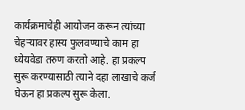कार्यक्रमाचेही आयोजन करून त्यांच्या चेहऱ्यावर हास्य फुलवण्याचे काम हा ध्येयवेडा तरुण करतो आहे. हा प्रकल्प सुरू करण्यासाठी त्याने दहा लाखाचे कर्ज घेऊन हा प्रकल्प सुरू केला.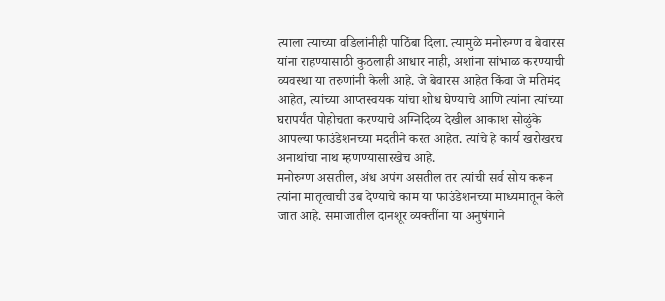त्याला त्याच्या वडिलांनीही पाठिंबा दिला. त्यामुळे मनोरुग्ण व बेवारस यांना राहण्यासाठी कुठलाही आधार नाही, अशांना सांभाळ करण्याची व्यवस्था या तरुणांनी केली आहे. जे बेवारस आहेत किंवा जे मतिमंद आहेत, त्यांच्या आप्तस्वयक यांचा शोध घेण्याचे आणि त्यांना त्यांच्या घरापर्यंत पोहोचता करण्याचे अग्निदिव्य देखील आकाश सोळुंके आपल्या फाउंडेशनच्या मदतीने करत आहेत. त्यांचे हे कार्य खरोखरच अनाथांचा नाथ म्हणण्यासारखेच आहे.
मनोरुग्ण असतील, अंध अपंग असतील तर त्यांची सर्व सोय करून त्यांना मातृत्वाची उब देण्याचे काम या फाउंडेशनच्या माध्यमातून केले जात आहे. समाजातील दानशूर व्यक्तींना या अनुषंगाने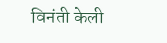विनंती केली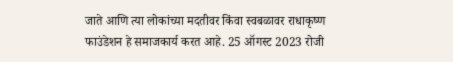जाते आणि त्या लोकांच्या मदतीवर किंवा स्वबळावर राधाकृष्ण फाउंडेशन हे समाजकार्य करत आहे. 25 ऑगस्ट 2023 रोजी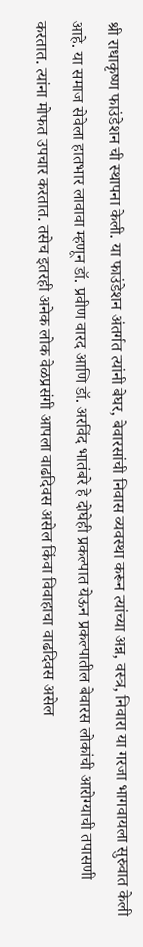श्री राधाकृष्ण फाउंडेशन ची स्थापना केली. या फाउंडेशन अंतर्गत त्यांनी बेघर, बेवारसांची निवास व्यवस्था करून त्यांच्या अन्न, वस्त्र, निवारा या गरजा भागवायला सुरुवात केली आहे. या समाज सेवेला हातभार लावावा म्हणून डॉ. प्रवीण वारद आणि डॉ. अरविंद भातंबरे हे दोघेही प्रकल्पात येऊन प्रकल्पातील बेवारस लोकांची आरोग्याची तपासणी करतात. त्यांना मोफत उपचार करतात. तसेच इतरही अनेक लोक वेळप्रसंगी आपला वाढदिवस असेल किंवा विवाहाचा वाढदिवस असेल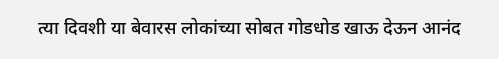त्या दिवशी या बेवारस लोकांच्या सोबत गोडधोड खाऊ देऊन आनंद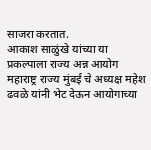साजरा करतात.
आकाश साळुंखे यांच्या या प्रकल्पाला राज्य अन्न आयोग महाराष्ट्र राज्य मुंबई चे अध्यक्ष महेश ढवळे यांनी भेट देऊन आयोगाच्या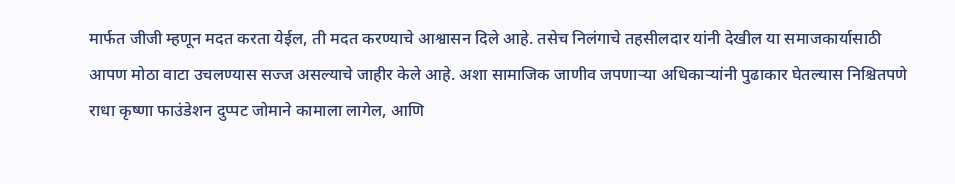मार्फत जीजी म्हणून मदत करता येईल, ती मदत करण्याचे आश्वासन दिले आहे. तसेच निलंगाचे तहसीलदार यांनी देखील या समाजकार्यासाठी आपण मोठा वाटा उचलण्यास सज्ज असल्याचे जाहीर केले आहे. अशा सामाजिक जाणीव जपणाऱ्या अधिकाऱ्यांनी पुढाकार घेतल्यास निश्चितपणे राधा कृष्णा फाउंडेशन दुप्पट जोमाने कामाला लागेल, आणि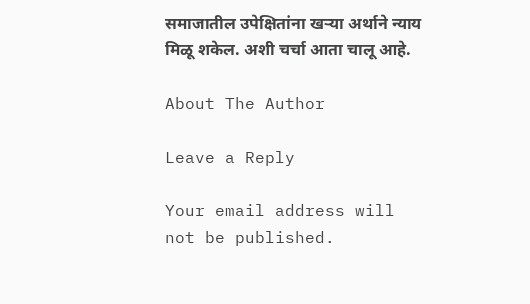समाजातील उपेक्षितांना खऱ्या अर्थाने न्याय मिळू शकेल. अशी चर्चा आता चालू आहे.

About The Author

Leave a Reply

Your email address will not be published.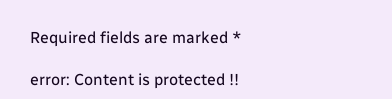Required fields are marked *

error: Content is protected !!